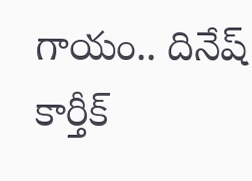గాయం.. దినేష్ కార్తీక్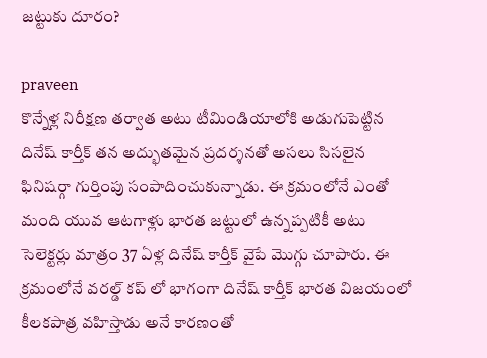జట్టుకు దూరం?

praveen
కొన్నేళ్ల నిరీక్షణ తర్వాత అటు టీమిండియాలోకి అడుగుపెట్టిన దినేష్ కార్తీక్ తన అద్భుతమైన ప్రదర్శనతో అసలు సిసలైన ఫినిషర్గా గుర్తింపు సంపాదించుకున్నాడు. ఈ క్రమంలోనే ఎంతో మంది యువ ఆటగాళ్లు భారత జట్టులో ఉన్నప్పటికీ అటు సెలెక్టర్లు మాత్రం 37 ఏళ్ల దినేష్ కార్తీక్ వైపే మొగ్గు చూపారు. ఈ క్రమంలోనే వరల్డ్ కప్ లో భాగంగా దినేష్ కార్తీక్ భారత విజయంలో కీలకపాత్ర వహిస్తాడు అనే కారణంతో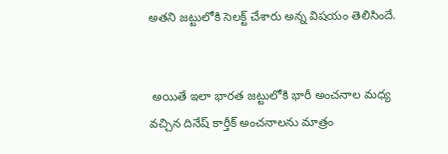అతని జట్టులోకి సెలక్ట్ చేశారు అన్న విషయం తెలిసిందే.


 అయితే ఇలా భారత జట్టులోకి భారీ అంచనాల మధ్య వచ్చిన దినేష్ కార్తీక్ అంచనాలను మాత్రం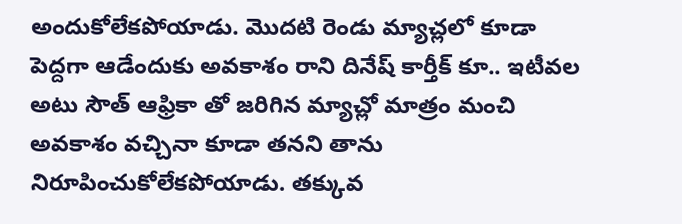అందుకోలేకపోయాడు. మొదటి రెండు మ్యాచ్లలో కూడా పెద్దగా ఆడేందుకు అవకాశం రాని దినేష్ కార్తీక్ కూ.. ఇటీవల అటు సౌత్ ఆఫ్రికా తో జరిగిన మ్యాచ్లో మాత్రం మంచి అవకాశం వచ్చినా కూడా తనని తాను నిరూపించుకోలేకపోయాడు. తక్కువ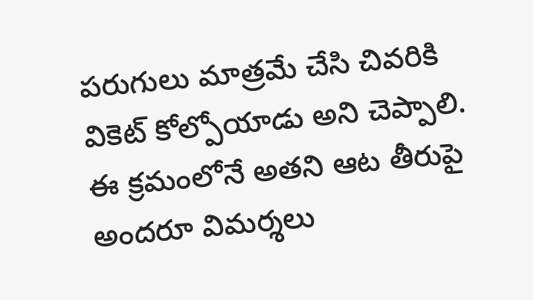పరుగులు మాత్రమే చేసి చివరికి వికెట్ కోల్పోయాడు అని చెప్పాలి. ఈ క్రమంలోనే అతని ఆట తీరుపై అందరూ విమర్శలు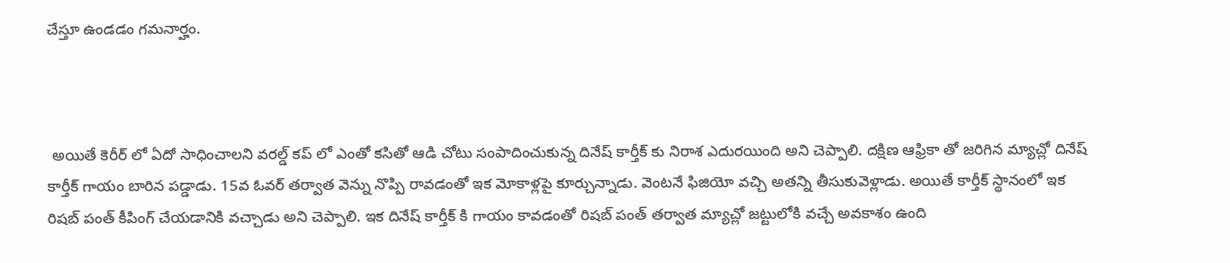చేస్తూ ఉండడం గమనార్హం.



 అయితే కెరీర్ లో ఏదో సాధించాలని వరల్డ్ కప్ లో ఎంతో కసితో ఆడి చోటు సంపాదించుకున్న దినేష్ కార్తీక్ కు నిరాశ ఎదురయింది అని చెప్పాలి. దక్షిణ ఆఫ్రికా తో జరిగిన మ్యాచ్లో దినేష్ కార్తీక్ గాయం బారిన పడ్డాడు. 15వ ఓవర్ తర్వాత వెన్ను నొప్పి రావడంతో ఇక మోకాళ్లపై కూర్చున్నాడు. వెంటనే ఫిజియో వచ్చి అతన్ని తీసుకువెళ్లాడు. అయితే కార్తీక్ స్థానంలో ఇక రిషబ్ పంత్ కీపింగ్ చేయడానికి వచ్చాడు అని చెప్పాలి. ఇక దినేష్ కార్తీక్ కి గాయం కావడంతో రిషబ్ పంత్ తర్వాత మ్యాచ్లో జట్టులోకి వచ్చే అవకాశం ఉంది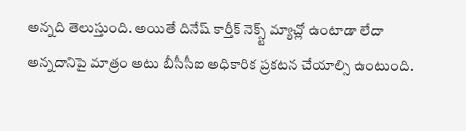అన్నది తెలుస్తుంది. అయితే దినేష్ కార్తీక్ నెక్స్ట్ మ్యాచ్లో ఉంటాడా లేదా అన్నదానిపై మాత్రం అటు బీసీసీఐ అధికారిక ప్రకటన చేయాల్సి ఉంటుంది.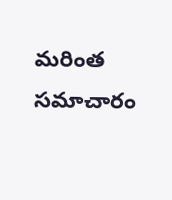మరింత సమాచారం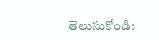తెలుసుకోండి: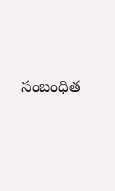సంబంధిత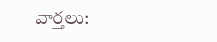వార్తలు: